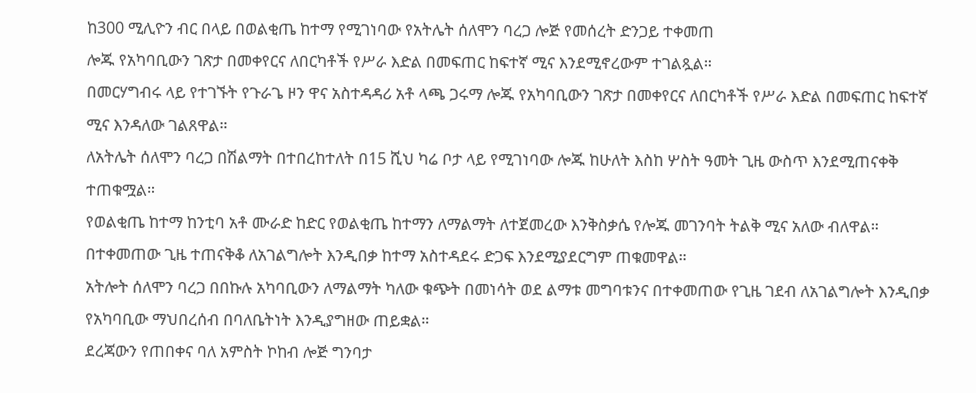ከ300 ሚሊዮን ብር በላይ በወልቂጤ ከተማ የሚገነባው የአትሌት ሰለሞን ባረጋ ሎጅ የመሰረት ድንጋይ ተቀመጠ
ሎጁ የአካባቢውን ገጽታ በመቀየርና ለበርካቶች የሥራ እድል በመፍጠር ከፍተኛ ሚና እንደሚኖረውም ተገልጿል።
በመርሃግብሩ ላይ የተገኙት የጉራጌ ዞን ዋና አስተዳዳሪ አቶ ላጫ ጋሩማ ሎጁ የአካባቢውን ገጽታ በመቀየርና ለበርካቶች የሥራ እድል በመፍጠር ከፍተኛ ሚና እንዳለው ገልጸዋል።
ለአትሌት ሰለሞን ባረጋ በሽልማት በተበረከተለት በ15 ሺህ ካሬ ቦታ ላይ የሚገነባው ሎጁ ከሁለት እስከ ሦስት ዓመት ጊዜ ውስጥ እንደሚጠናቀቅ ተጠቁሟል።
የወልቂጤ ከተማ ከንቲባ አቶ ሙራድ ከድር የወልቂጤ ከተማን ለማልማት ለተጀመረው እንቅስቃሴ የሎጁ መገንባት ትልቅ ሚና አለው ብለዋል።
በተቀመጠው ጊዜ ተጠናቅቆ ለአገልግሎት እንዲበቃ ከተማ አስተዳደሩ ድጋፍ እንደሚያደርግም ጠቁመዋል።
አትሎት ሰለሞን ባረጋ በበኩሉ አካባቢውን ለማልማት ካለው ቁጭት በመነሳት ወደ ልማቱ መግባቱንና በተቀመጠው የጊዜ ገደብ ለአገልግሎት እንዲበቃ የአካባቢው ማህበረሰብ በባለቤትነት እንዲያግዘው ጠይቋል።
ደረጃውን የጠበቀና ባለ አምስት ኮከብ ሎጅ ግንባታ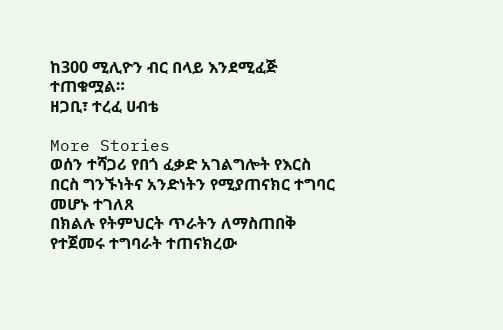ከ300 ሚሊዮን ብር በላይ እንደሚፈጅ ተጠቁሟል።
ዘጋቢ፣ ተረፈ ሀብቴ

More Stories
ወሰን ተሻጋሪ የበጎ ፈቃድ አገልግሎት የእርስ በርስ ግንኙነትና አንድነትን የሚያጠናክር ተግባር መሆኑ ተገለጸ
በክልሉ የትምህርት ጥራትን ለማስጠበቅ የተጀመሩ ተግባራት ተጠናክረው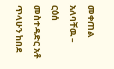መቀጠል አለባቸዉ – ርዕሰ መስተዳድር አቶ ጥላሁን ከበደ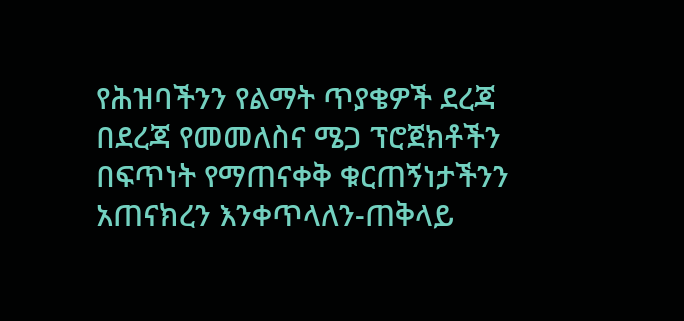የሕዝባችንን የልማት ጥያቄዎች ደረጃ በደረጃ የመመለስና ሜጋ ፕሮጀክቶችን በፍጥነት የማጠናቀቅ ቁርጠኝነታችንን አጠናክረን እንቀጥላለን-ጠቅላይ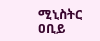ሚኒስትር ዐቢይ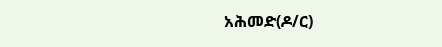አሕመድ(ዶ/ር)